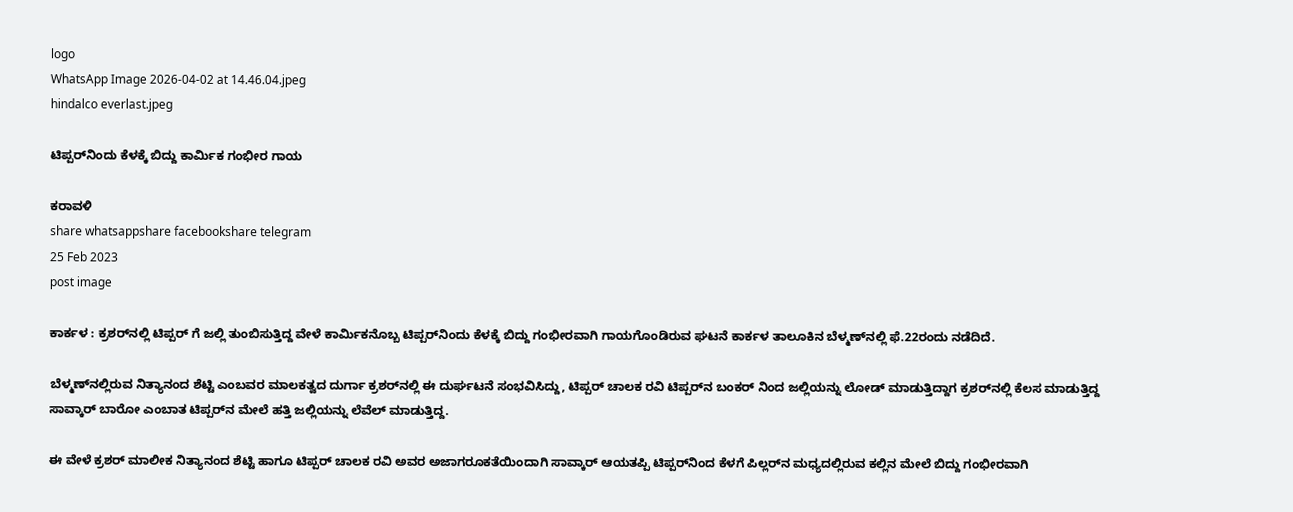logo
WhatsApp Image 2026-04-02 at 14.46.04.jpeg
hindalco everlast.jpeg

ಟಿಪ್ಪರ್‌ನಿಂದು ಕೆಳಕ್ಕೆ ಬಿದ್ದು ಕಾರ್ಮಿಕ ಗಂಭೀರ ಗಾಯ

ಕರಾವಳಿ
share whatsappshare facebookshare telegram
25 Feb 2023
post image

ಕಾರ್ಕಳ : ಕ್ರಶರ್‌ನಲ್ಲಿ ಟಿಪ್ಪರ್ ಗೆ ಜಲ್ಲಿ ತುಂಬಿಸುತ್ತಿದ್ದ ವೇಳೆ ಕಾರ್ಮಿಕನೊಬ್ಬ ಟಿಪ್ಪರ್‌ನಿಂದು ಕೆಳಕ್ಕೆ ಬಿದ್ದು ಗಂಭೀರವಾಗಿ ಗಾಯಗೊಂಡಿರುವ ಘಟನೆ ಕಾರ್ಕಳ ತಾಲೂಕಿನ ಬೆಳ್ಮಣ್‌ನಲ್ಲಿ ಫೆ.22ರಂದು ನಡೆದಿದೆ.

ಬೆಳ್ಮಣ್‌ನಲ್ಲಿರುವ ನಿತ್ಯಾನಂದ ಶೆಟ್ಟಿ ಎಂಬವರ ಮಾಲಕತ್ವದ ದುರ್ಗಾ ಕ್ರಶರ್‌ನಲ್ಲಿ ಈ ದುರ್ಘಟನೆ ಸಂಭವಿಸಿದ್ದು, ಟಿಪ್ಪರ್ ಚಾಲಕ ರವಿ ಟಿಪ್ಪರ್‌ನ ಬಂಕರ್‌ ನಿಂದ ಜಲ್ಲಿಯನ್ನು ಲೋಡ್ ಮಾಡುತ್ತಿದ್ದಾಗ ಕ್ರಶರ್‌ನಲ್ಲಿ ಕೆಲಸ ಮಾಡುತ್ತಿದ್ದ ಸಾವ್ಕಾರ್ ಬಾರೋ ಎಂಬಾತ ಟಿಪ್ಪರ್‌ನ ಮೇಲೆ ಹತ್ತಿ ಜಲ್ಲಿಯನ್ನು ಲೆವೆಲ್ ಮಾಡುತ್ತಿದ್ದ.

ಈ ವೇಳೆ ಕ್ರಶರ್ ಮಾಲೀಕ ನಿತ್ಯಾನಂದ ಶೆಟ್ಟಿ ಹಾಗೂ ಟಿಪ್ಪರ್ ಚಾಲಕ ರವಿ ಅವರ ಅಜಾಗರೂಕತೆಯಿಂದಾಗಿ ಸಾವ್ಕಾರ್ ಆಯತಪ್ಪಿ ಟಿಪ್ಪರ್‌ನಿಂದ ಕೆಳಗೆ ಪಿಲ್ಲರ್‌ನ ಮಧ್ಯದಲ್ಲಿರುವ ಕಲ್ಲಿನ ಮೇಲೆ ಬಿದ್ದು ಗಂಭೀರವಾಗಿ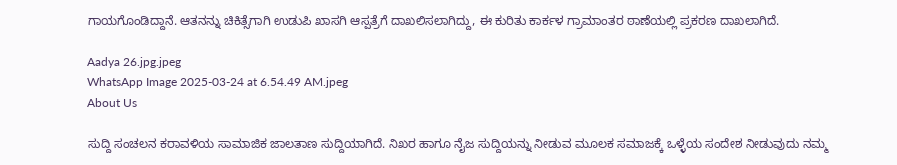ಗಾಯಗೊಂಡಿದ್ದಾನೆ. ಆತನನ್ನು ಚಿಕಿತ್ಸೆಗಾಗಿ ಉಡುಪಿ ಖಾಸಗಿ ಆಸ್ಪತ್ರೆಗೆ ದಾಖಲಿಸಲಾಗಿದ್ದು, ಈ ಕುರಿತು ಕಾರ್ಕಳ ಗ್ರಾಮಾಂತರ ಠಾಣೆಯಲ್ಲಿ ಪ್ರಕರಣ ದಾಖಲಾಗಿದೆ.

Aadya 26.jpg.jpeg
WhatsApp Image 2025-03-24 at 6.54.49 AM.jpeg
About Us

ಸುದ್ದಿ ಸಂಚಲನ ಕರಾವಳಿಯ ಸಾಮಾಜಿಕ ಜಾಲತಾಣ ಸುದ್ದಿಯಾಗಿದೆ. ನಿಖರ ಹಾಗೂ ನೈಜ ಸುದ್ದಿಯನ್ನು ನೀಡುವ ಮೂಲಕ ಸಮಾಜಕ್ಕೆ ಒಳ್ಳೆಯ ಸಂದೇಶ ನೀಡುವುದು ನಮ್ಮ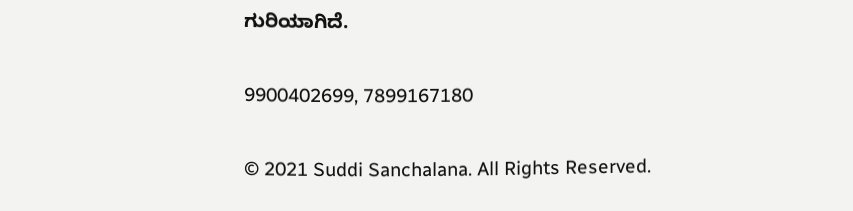ಗುರಿಯಾಗಿದೆ.

9900402699, 7899167180

© 2021 Suddi Sanchalana. All Rights Reserved.